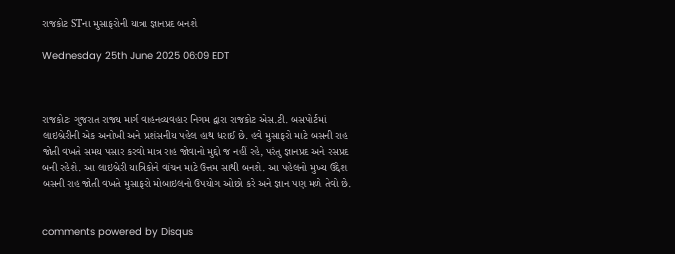રાજકોટ STના મુસાફરોની યાત્રા જ્ઞાનપ્રદ બનશે

Wednesday 25th June 2025 06:09 EDT



રાજકોટઃ ગુજરાત રાજ્ય માર્ગ વાહનવ્યવહાર નિગમ દ્વારા રાજકોટ એસ.ટી. બસપોર્ટમાં લાઇબ્રેરીની એક અનોખી અને પ્રશંસનીય પહેલ હાથ ધરાઈ છે. હવે મુસાફરો માટે બસની રાહ જોતી વખતે સમય પસાર કરવો માત્ર રાહ જોવાનો મુદ્દો જ નહીં રહે, પરંતુ જ્ઞાનપ્રદ અને રસપ્રદ બની રહેશે. આ લાઇબ્રેરી યાત્રિકોને વાંચન માટે ઉત્તમ સાથી બનશે. આ પહેલનો મુખ્ય ઉદ્દેશ બસની રાહ જોતી વખતે મુસાફરો મોબાઇલનો ઉપયોગ ઓછો કરે અને જ્ઞાન પણ મળે તેવો છે.


comments powered by Disqus